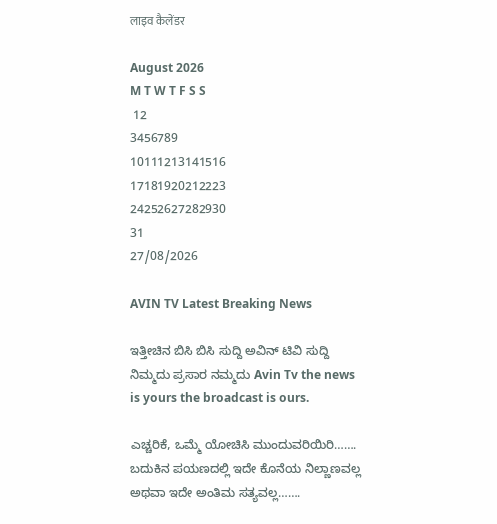लाइव कैलेंडर

August 2026
M T W T F S S
 12
3456789
10111213141516
17181920212223
24252627282930
31
27/08/2026

AVIN TV Latest Breaking News

ಇತ್ತೀಚಿನ ಬಿಸಿ ಬಿಸಿ ಸುದ್ದಿ ಅವಿನ್ ಟಿವಿ ಸುದ್ದಿ ನಿಮ್ಮದು ಪ್ರಸಾರ ನಮ್ಮದು Avin Tv the news is yours the broadcast is ours.

ಎಚ್ಚರಿಕೆ, ಒಮ್ಮೆ ಯೋಚಿಸಿ ಮುಂದುವರಿಯಿರಿ……. ಬದುಕಿನ ಪಯಣದಲ್ಲಿ ಇದೇ ಕೊನೆಯ ನಿಲ್ಣಾಣವಲ್ಲ ಅಥವಾ ಇದೇ ಅಂತಿಮ ಸತ್ಯವಲ್ಲ…….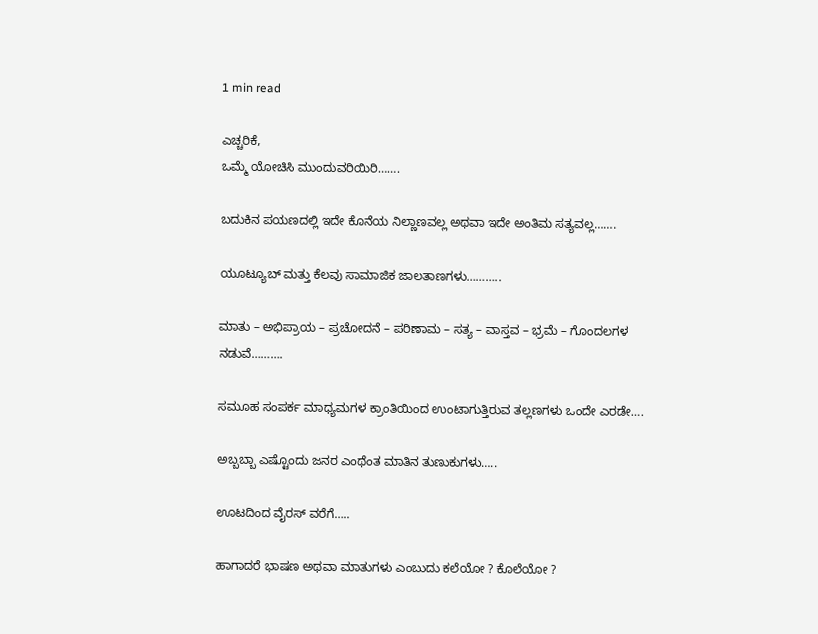1 min read

ಎಚ್ಚರಿಕೆ,
ಒಮ್ಮೆ ಯೋಚಿಸಿ ಮುಂದುವರಿಯಿರಿ…….

ಬದುಕಿನ ಪಯಣದಲ್ಲಿ ಇದೇ ಕೊನೆಯ ನಿಲ್ಣಾಣವಲ್ಲ ಅಥವಾ ಇದೇ ಅಂತಿಮ ಸತ್ಯವಲ್ಲ…….

ಯೂಟ್ಯೂಬ್ ಮತ್ತು ಕೆಲವು ಸಾಮಾಜಿಕ ಜಾಲತಾಣಗಳು………..

ಮಾತು – ಅಭಿಪ್ರಾಯ – ಪ್ರಚೋದನೆ – ಪರಿಣಾಮ – ಸತ್ಯ – ವಾಸ್ತವ – ಭ್ರಮೆ – ಗೊಂದಲಗಳ ನಡುವೆ……….

ಸಮೂಹ ಸಂಪರ್ಕ ಮಾಧ್ಯಮಗಳ ಕ್ರಾಂತಿಯಿಂದ ಉಂಟಾಗುತ್ತಿರುವ ತಲ್ಲಣಗಳು ಒಂದೇ ಎರಡೇ….

ಅಬ್ಬಬ್ಬಾ ಎಷ್ಟೊಂದು ಜನರ ಎಂಥೆಂತ ಮಾತಿನ ತುಣುಕುಗಳು…..

ಊಟದಿಂದ ವೈರಸ್ ವರೆಗೆ…..

ಹಾಗಾದರೆ ಭಾಷಣ ಅಥವಾ ಮಾತುಗಳು ಎಂಬುದು ಕಲೆಯೋ ? ಕೊಲೆಯೋ ?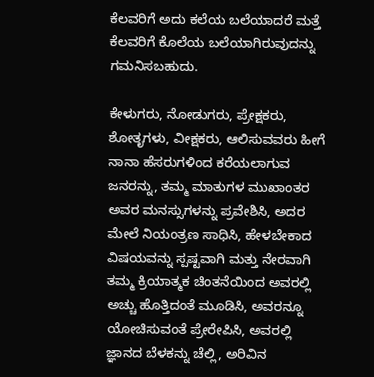ಕೆಲವರಿಗೆ ಅದು ಕಲೆಯ ಬಲೆಯಾದರೆ ಮತ್ತೆ ಕೆಲವರಿಗೆ ಕೊಲೆಯ ಬಲೆಯಾಗಿರುವುದನ್ನು ಗಮನಿಸಬಹುದು.

ಕೇಳುಗರು, ನೋಡುಗರು, ಪ್ರೇಕ್ಷಕರು, ಶೋತೃಗಳು, ವೀಕ್ಷಕರು, ಆಲಿಸುವವರು ಹೀಗೆ ನಾನಾ ಹೆಸರುಗಳಿಂದ ಕರೆಯಲಾಗುವ ಜನರನ್ನು, ತಮ್ಮ ಮಾತುಗಳ ಮುಖಾಂತರ ಅವರ ಮನಸ್ಸುಗಳನ್ನು ಪ್ರವೇಶಿಸಿ, ಅದರ ಮೇಲೆ ನಿಯಂತ್ರಣ ಸಾಧಿಸಿ, ಹೇಳಬೇಕಾದ ವಿಷಯವನ್ನು ಸ್ಪಷ್ಟವಾಗಿ ಮತ್ತು ನೇರವಾಗಿ ತಮ್ಮ ಕ್ರಿಯಾತ್ಮಕ ಚಿಂತನೆಯಿಂದ ಅವರಲ್ಲಿ ಅಚ್ಚು ಹೊತ್ತಿದಂತೆ ಮೂಡಿಸಿ, ಅವರನ್ನೂ ಯೋಚಿಸುವಂತೆ ಪ್ರೇರೇಪಿಸಿ, ಅವರಲ್ಲಿ ಜ್ಞಾನದ ಬೆಳಕನ್ನು ಚೆಲ್ಲಿ, ಅರಿವಿನ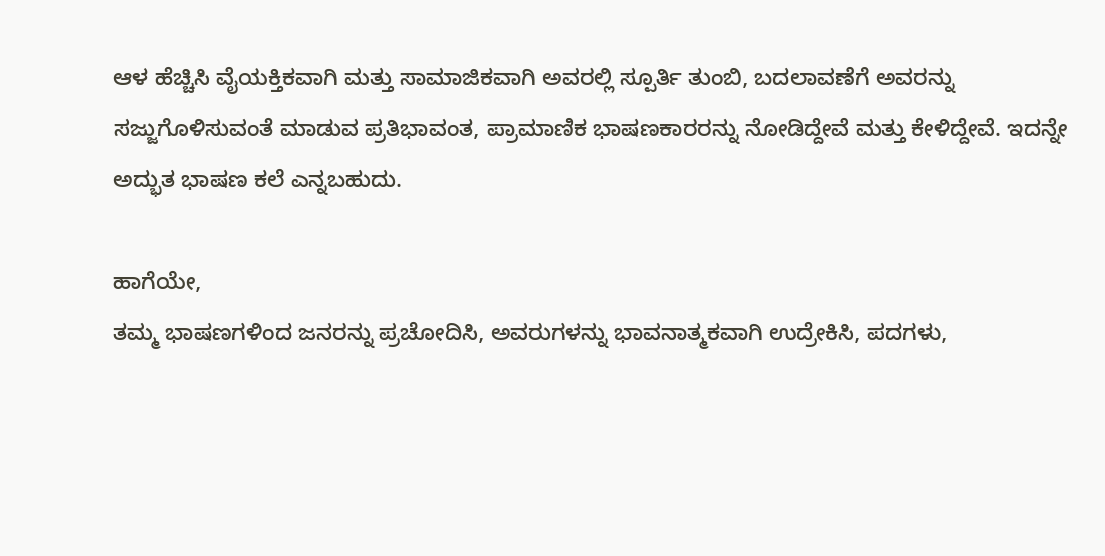ಆಳ ಹೆಚ್ಚಿಸಿ ವೈಯಕ್ತಿಕವಾಗಿ ಮತ್ತು ಸಾಮಾಜಿಕವಾಗಿ ಅವರಲ್ಲಿ ಸ್ಪೂರ್ತಿ ತುಂಬಿ, ಬದಲಾವಣೆಗೆ ಅವರನ್ನು ಸಜ್ಜುಗೊಳಿಸುವಂತೆ ಮಾಡುವ ಪ್ರತಿಭಾವಂತ, ಪ್ರಾಮಾಣಿಕ ಭಾಷಣಕಾರರನ್ನು ನೋಡಿದ್ದೇವೆ ಮತ್ತು ಕೇಳಿದ್ದೇವೆ‌. ಇದನ್ನೇ ಅದ್ಭುತ ಭಾಷಣ ಕಲೆ ಎನ್ನಬಹುದು.

ಹಾಗೆಯೇ,
ತಮ್ಮ ಭಾಷಣಗಳಿಂದ ಜನರನ್ನು ಪ್ರಚೋದಿಸಿ, ಅವರುಗಳನ್ನು ಭಾವನಾತ್ಮಕವಾಗಿ ಉದ್ರೇಕಿಸಿ, ಪದಗಳು,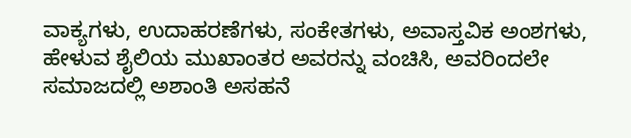ವಾಕ್ಯಗಳು, ಉದಾಹರಣೆಗಳು, ಸಂಕೇತಗಳು, ಅವಾಸ್ತವಿಕ ಅಂಶಗಳು, ಹೇಳುವ ಶೈಲಿಯ ಮುಖಾಂತರ ಅವರನ್ನು ವಂಚಿಸಿ, ಅವರಿಂದಲೇ ಸಮಾಜದಲ್ಲಿ ಅಶಾಂತಿ ಅಸಹನೆ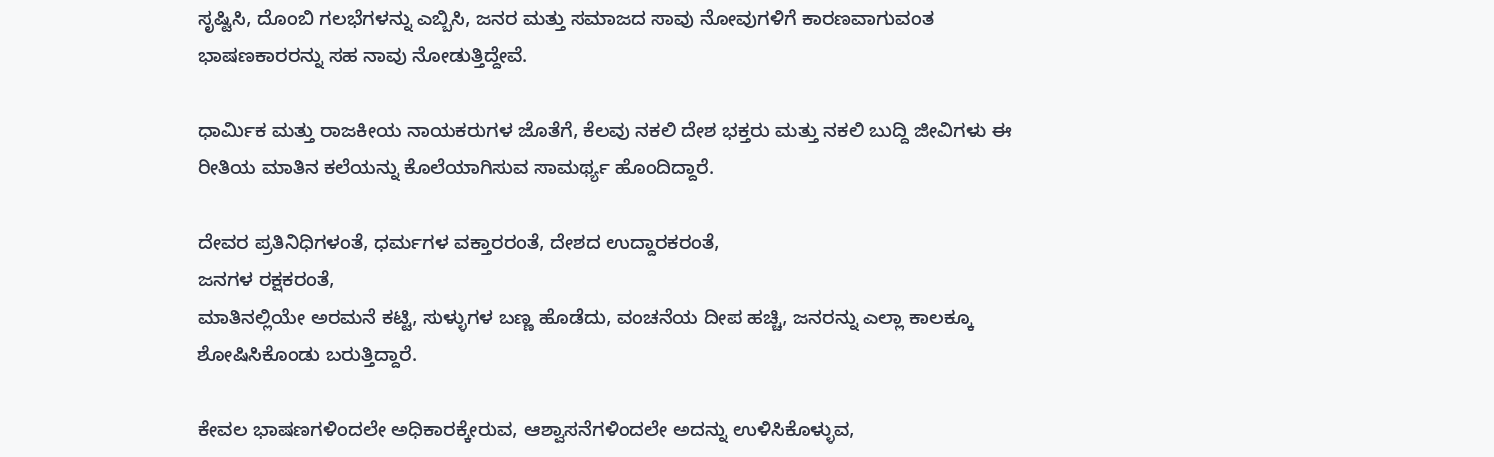ಸೃಷ್ಟಿಸಿ, ದೊಂಬಿ ಗಲಭೆಗಳನ್ನು ಎಬ್ಬಿಸಿ, ಜನರ ಮತ್ತು ಸಮಾಜದ ಸಾವು ನೋವುಗಳಿಗೆ ಕಾರಣವಾಗುವಂತ ಭಾಷಣಕಾರರನ್ನು ಸಹ ನಾವು ನೋಡುತ್ತಿದ್ದೇವೆ.

ಧಾರ್ಮಿಕ ಮತ್ತು ರಾಜಕೀಯ ನಾಯಕರುಗಳ ಜೊತೆಗೆ, ಕೆಲವು ನಕಲಿ ದೇಶ ಭಕ್ತರು ಮತ್ತು ನಕಲಿ ಬುದ್ದಿ ಜೀವಿಗಳು ಈ ರೀತಿಯ ಮಾತಿನ ಕಲೆಯನ್ನು ಕೊಲೆಯಾಗಿಸುವ ಸಾಮರ್ಥ್ಯ ಹೊಂದಿದ್ದಾರೆ.

ದೇವರ ಪ್ರತಿನಿಧಿಗಳಂತೆ, ಧರ್ಮಗಳ ವಕ್ತಾರರಂತೆ, ದೇಶದ ಉದ್ದಾರಕರಂತೆ,
ಜನಗಳ ರಕ್ಷಕರಂತೆ,
ಮಾತಿನಲ್ಲಿಯೇ ಅರಮನೆ ಕಟ್ಟಿ, ಸುಳ್ಳುಗಳ ಬಣ್ಣ ಹೊಡೆದು, ವಂಚನೆಯ ದೀಪ ಹಚ್ಚಿ, ಜನರನ್ನು ಎಲ್ಲಾ ಕಾಲಕ್ಕೂ ಶೋಷಿಸಿಕೊಂಡು ಬರುತ್ತಿದ್ದಾರೆ.

ಕೇವಲ ಭಾಷಣಗಳಿಂದಲೇ ಅಧಿಕಾರಕ್ಕೇರುವ, ಆಶ್ವಾಸನೆಗಳಿಂದಲೇ ಅದನ್ನು ಉಳಿಸಿಕೊಳ್ಳುವ,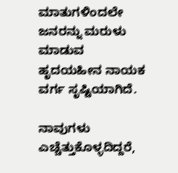ಮಾತುಗಳಿಂದಲೇ ಜನರನ್ನು ಮರುಳು ಮಾಡುವ ಹೃದಯಹೀನ ನಾಯಕ ವರ್ಗ ಸೃಷ್ಟಿಯಾಗಿದೆ.

ನಾವುಗಳು ಎಚ್ಚೆತ್ತುಕೊಳ್ಳದಿದ್ದರೆ,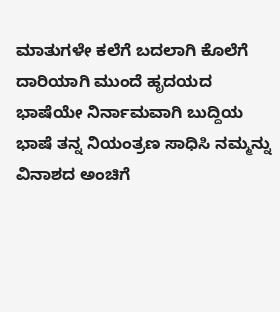ಮಾತುಗಳೇ ಕಲೆಗೆ ಬದಲಾಗಿ ಕೊಲೆಗೆ ದಾರಿಯಾಗಿ ಮುಂದೆ ಹೃದಯದ ಭಾಷೆಯೇ ನಿರ್ನಾಮವಾಗಿ ಬುದ್ದಿಯ ಭಾಷೆ ತನ್ನ ನಿಯಂತ್ರಣ ಸಾಧಿಸಿ ನಮ್ಮನ್ನು ವಿನಾಶದ ಅಂಚಿಗೆ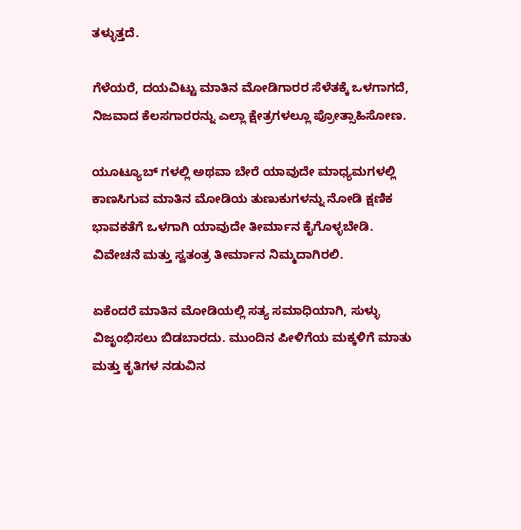ತಳ್ಳುತ್ತದೆ.

ಗೆಳೆಯರೆ, ದಯವಿಟ್ಟು ಮಾತಿನ ಮೋಡಿಗಾರರ ಸೆಳೆತಕ್ಕೆ ಒಳಗಾಗದೆ, ನಿಜವಾದ ಕೆಲಸಗಾರರನ್ನು ಎಲ್ಲಾ ಕ್ಷೇತ್ರಗಳಲ್ಲೂ ಪ್ರೋತ್ಸಾಹಿಸೋಣ.

ಯೂಟ್ಯೂಬ್ ಗಳಲ್ಲಿ ಅಥವಾ ಬೇರೆ ಯಾವುದೇ ಮಾಧ್ಯಮಗಳಲ್ಲಿ ಕಾಣಸಿಗುವ ಮಾತಿನ ಮೋಡಿಯ ತುಣುಕುಗಳನ್ನು ನೋಡಿ ಕ್ಷಣಿಕ ಭಾವಕತೆಗೆ ಒಳಗಾಗಿ ಯಾವುದೇ ತೀರ್ಮಾನ ಕೈಗೊಳ್ಳಬೇಡಿ.
ವಿವೇಚನೆ ಮತ್ತು ಸ್ವತಂತ್ರ ತೀರ್ಮಾನ ನಿಮ್ಮದಾಗಿರಲಿ.

ಏಕೆಂದರೆ ಮಾತಿನ ಮೋಡಿಯಲ್ಲಿ ಸತ್ಯ ಸಮಾಧಿಯಾಗಿ, ಸುಳ್ಳು ವಿಜೃಂಭಿಸಲು ಬಿಡಬಾರದು. ಮುಂದಿನ ಪೀಳಿಗೆಯ ಮಕ್ಕಳಿಗೆ ಮಾತು ಮತ್ತು ಕೃತಿಗಳ ನಡುವಿನ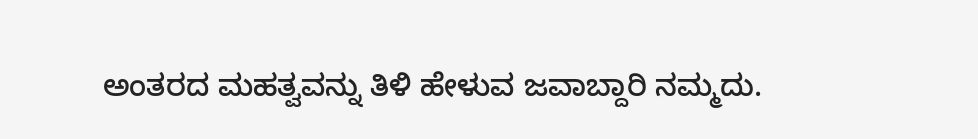ಅಂತರದ ಮಹತ್ವವನ್ನು ತಿಳಿ ಹೇಳುವ ಜವಾಬ್ದಾರಿ ನಮ್ಮದು.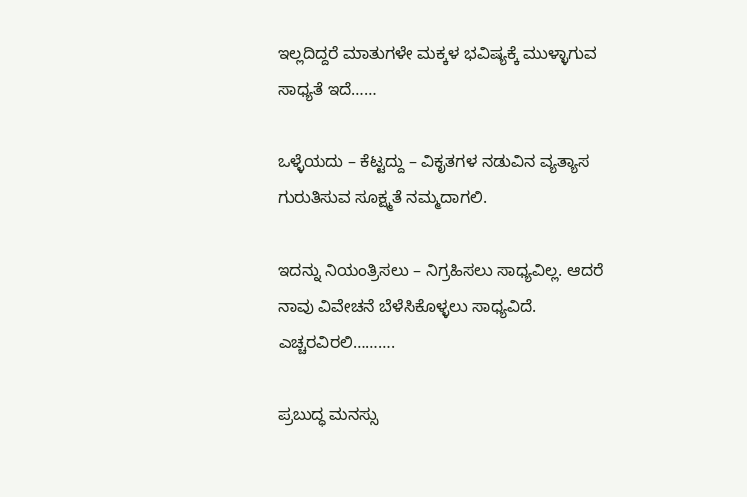ಇಲ್ಲದಿದ್ದರೆ ಮಾತುಗಳೇ ಮಕ್ಕಳ ಭವಿಷ್ಯಕ್ಕೆ ಮುಳ್ಳಾಗುವ ಸಾಧ್ಯತೆ ಇದೆ……

ಒಳ್ಳೆಯದು – ಕೆಟ್ಟದ್ದು – ವಿಕೃತಗಳ ನಡುವಿನ ವ್ಯತ್ಯಾಸ ಗುರುತಿಸುವ ಸೂಕ್ಷ್ಮತೆ ನಮ್ಮದಾಗಲಿ.

ಇದನ್ನು ನಿಯಂತ್ರಿಸಲು – ನಿಗ್ರಹಿಸಲು ಸಾಧ್ಯವಿಲ್ಲ. ಆದರೆ ನಾವು ವಿವೇಚನೆ ಬೆಳೆಸಿಕೊಳ್ಳಲು ಸಾಧ್ಯವಿದೆ.
ಎಚ್ಚರವಿರಲಿ……….

ಪ್ರಬುದ್ಧ ಮನಸ್ಸು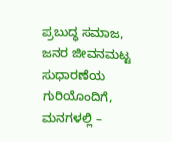ಪ್ರಬುದ್ಧ ಸಮಾಜ,
ಜನರ ಜೀವನಮಟ್ಟ ಸುಧಾರಣೆಯ ಗುರಿಯೊಂದಿಗೆ,
ಮನಗಳಲ್ಲಿ –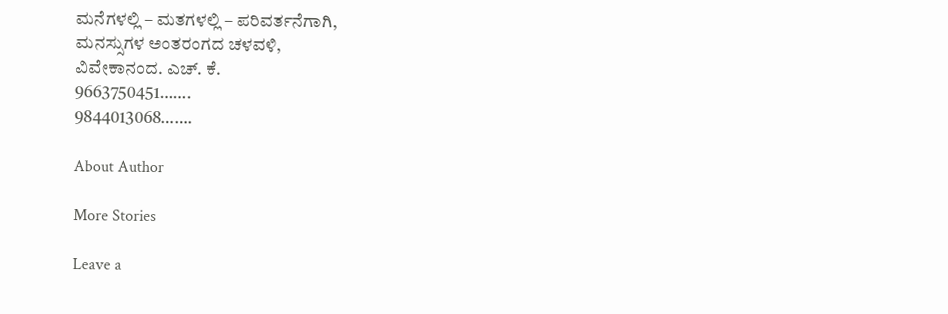ಮನೆಗಳಲ್ಲಿ – ಮತಗಳಲ್ಲಿ – ಪರಿವರ್ತನೆಗಾಗಿ,
ಮನಸ್ಸುಗಳ ಅಂತರಂಗದ ಚಳವಳಿ,
ವಿವೇಕಾನಂದ. ಎಚ್. ಕೆ.
9663750451…….
9844013068…….

About Author

More Stories

Leave a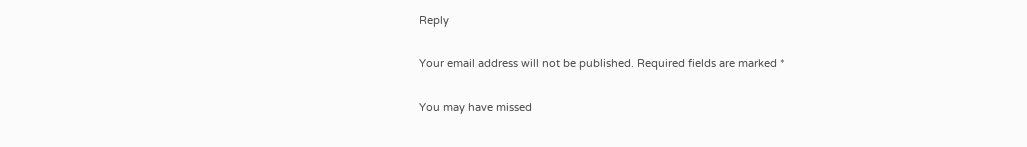Reply

Your email address will not be published. Required fields are marked *

You may have missed